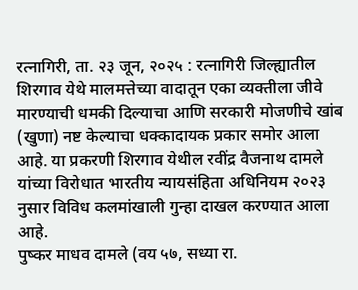रत्नागिरी, ता. २३ जून, २०२५ : रत्नागिरी जिल्ह्यातील शिरगाव येथे मालमत्तेच्या वादातून एका व्यक्तीला जीवे मारण्याची धमकी दिल्याचा आणि सरकारी मोजणीचे खांब (खुणा) नष्ट केल्याचा धक्कादायक प्रकार समोर आला आहे. या प्रकरणी शिरगाव येथील रवींद्र वैजनाथ दामले यांच्या विरोधात भारतीय न्यायसंहिता अधिनियम २०२३ नुसार विविध कलमांखाली गुन्हा दाखल करण्यात आला आहे.
पुष्कर माधव दामले (वय ५७, सध्या रा.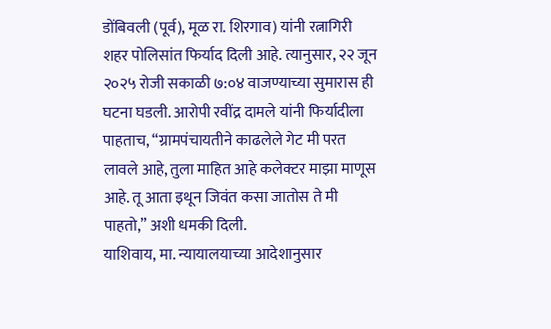डोंबिवली (पूर्व), मूळ रा. शिरगाव) यांनी रत्नागिरी शहर पोलिसांत फिर्याद दिली आहे. त्यानुसार, २२ जून २०२५ रोजी सकाळी ७:०४ वाजण्याच्या सुमारास ही घटना घडली. आरोपी रवींद्र दामले यांनी फिर्यादीला पाहताच, “ग्रामपंचायतीने काढलेले गेट मी परत लावले आहे, तुला माहित आहे कलेक्टर माझा माणूस आहे. तू आता इथून जिवंत कसा जातोस ते मी पाहतो,” अशी धमकी दिली.
याशिवाय, मा. न्यायालयाच्या आदेशानुसार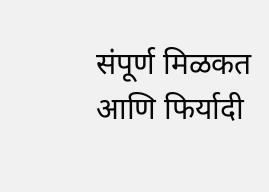संपूर्ण मिळकत आणि फिर्यादी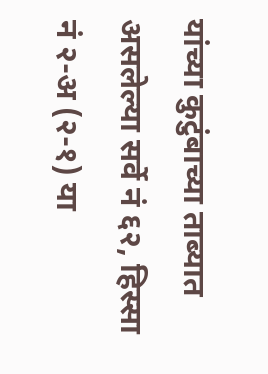यांच्या कुटुंबाच्या ताब्यात असलेल्या सर्वे नं ६२, हिस्सा नं २-अ (२-१) या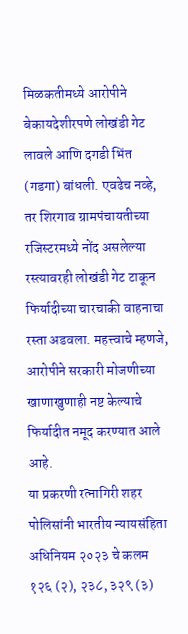मिळकतीमध्ये आरोपीने बेकायदेशीरपणे लोखंडी गेट लावले आणि दगडी भिंत (गडगा) बांधली. एवढेच नव्हे, तर शिरगाव ग्रामपंचायतीच्या रजिस्टरमध्ये नोंद असलेल्या रस्त्यावरही लोखंडी गेट टाकून फिर्यादीच्या चारचाकी वाहनाचा रस्ता अडवला. महत्त्वाचे म्हणजे, आरोपीने सरकारी मोजणीच्या खाणाखुणाही नष्ट केल्याचे फिर्यादीत नमूद करण्यात आले आहे.
या प्रकरणी रत्नागिरी शहर पोलिसांनी भारतीय न्यायसंहिता अधिनियम २०२३ चे कलम १२६ (२), २३८, ३२९ (३)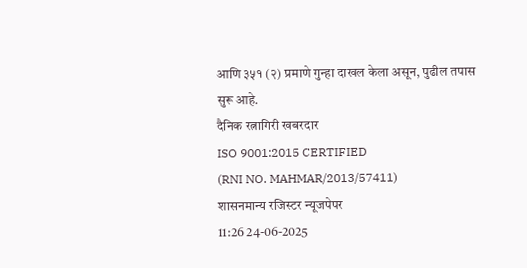आणि ३५१ (२) प्रमाणे गुन्हा दाखल केला असून, पुढील तपास सुरू आहे.
दैनिक रत्नागिरी खबरदार
ISO 9001:2015 CERTIFIED
(RNI NO. MAHMAR/2013/57411)
शासनमान्य रजिस्टर न्यूजपेपर
11:26 24-06-2025